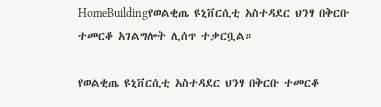HomeBuildingየወልቂጤ ዩኒቨርሲቲ አስተዳደር ህንፃ በቅርቡ ተመርቆ አገልግሎት ሊሰጥ ተቃርቧል።

የወልቂጤ ዩኒቨርሲቲ አስተዳደር ህንፃ በቅርቡ ተመርቆ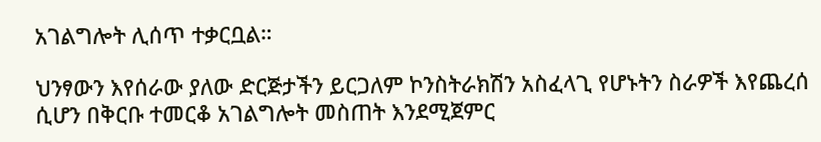አገልግሎት ሊሰጥ ተቃርቧል።

ህንፃውን እየሰራው ያለው ድርጅታችን ይርጋለም ኮንስትራክሽን አስፈላጊ የሆኑትን ስራዎች እየጨረሰ ሲሆን በቅርቡ ተመርቆ አገልግሎት መስጠት እንደሚጀምር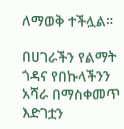ለማወቅ ተችሏል።

በሀገራችን የልማት ጎዳና የበኩላችንን አሻራ በማስቀመጥ እድገቷን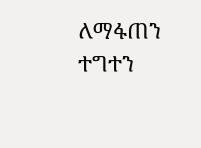ለማፋጠን ተግተን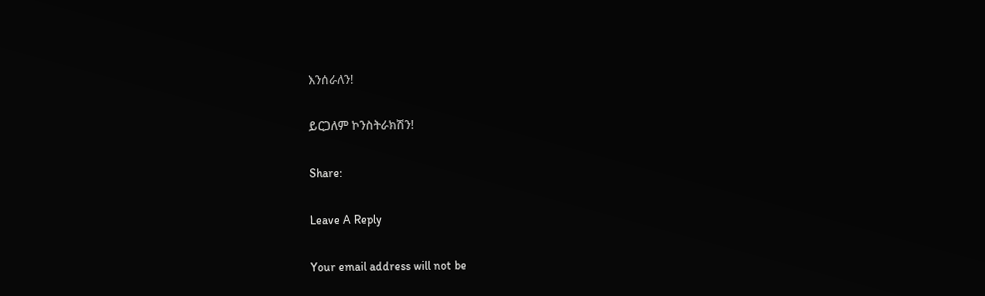እንሰራለን!

ይርጋለም ኮንስትራክሽን!

Share:

Leave A Reply

Your email address will not be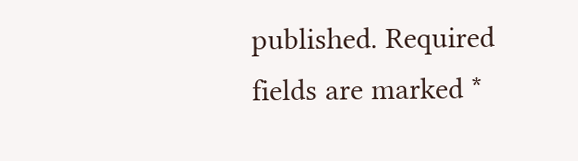published. Required fields are marked *